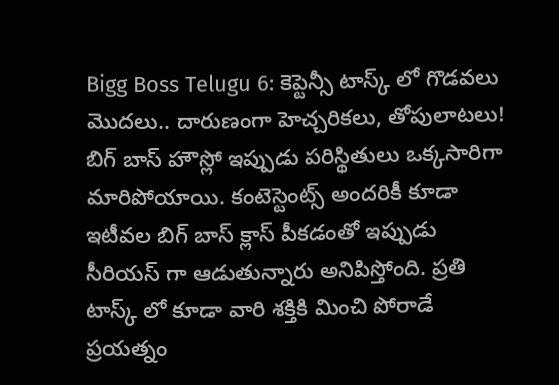Bigg Boss Telugu 6: కెప్టెన్సీ టాస్క్ లో గొడవలు మొదలు.. దారుణంగా హెచ్చరికలు, తోపులాటలు!
బిగ్ బాస్ హౌస్లో ఇప్పుడు పరిస్థితులు ఒక్కసారిగా మారిపోయాయి. కంటెస్టెంట్స్ అందరికీ కూడా ఇటీవల బిగ్ బాస్ క్లాస్ పీకడంతో ఇప్పుడు సీరియస్ గా ఆడుతున్నారు అనిపిస్తోంది. ప్రతి టాస్క్ లో కూడా వారి శక్తికి మించి పోరాడే ప్రయత్నం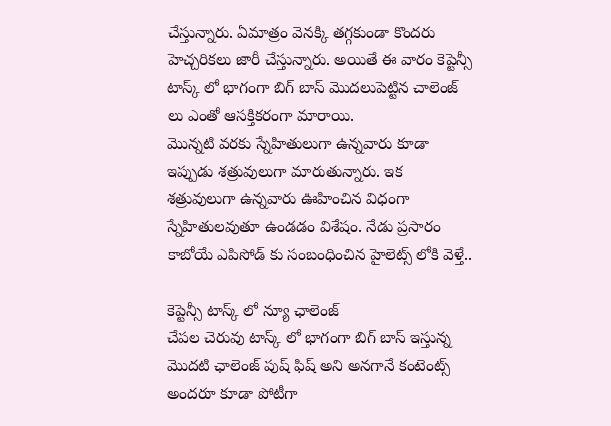చేస్తున్నారు. ఏమాత్రం వెనక్కి తగ్గకుండా కొందరు హెచ్చరికలు జారీ చేస్తున్నారు. అయితే ఈ వారం కెప్టెన్సీ టాస్క్ లో భాగంగా బిగ్ బాస్ మొదలుపెట్టిన చాలెంజ్ లు ఎంతో ఆసక్తికరంగా మారాయి.
మొన్నటి వరకు స్నేహితులుగా ఉన్నవారు కూడా ఇప్పుడు శత్రువులుగా మారుతున్నారు. ఇక శత్రువులుగా ఉన్నవారు ఊహించిన విధంగా స్నేహితులవుతూ ఉండడం విశేషం. నేడు ప్రసారం కాబోయే ఎపిసోడ్ కు సంబంధించిన హైలెట్స్ లోకి వెళ్తే..

కెప్టెన్సీ టాస్క్ లో న్యూ ఛాలెంజ్
చేపల చెరువు టాస్క్ లో భాగంగా బిగ్ బాస్ ఇస్తున్న మొదటి ఛాలెంజ్ పుష్ ఫిష్ అని అనగానే కంటెంట్స్ అందరూ కూడా పోటీగా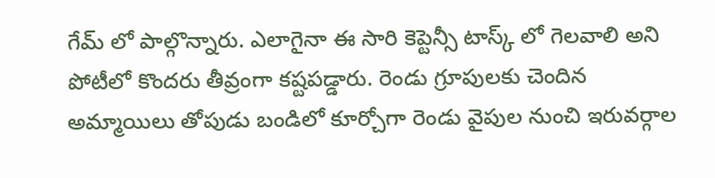గేమ్ లో పాల్గొన్నారు. ఎలాగైనా ఈ సారి కెప్టెన్సీ టాస్క్ లో గెలవాలి అని పోటీలో కొందరు తీవ్రంగా కష్టపడ్డారు. రెండు గ్రూపులకు చెందిన అమ్మాయిలు తోపుడు బండిలో కూర్చోగా రెండు వైపుల నుంచి ఇరువర్గాల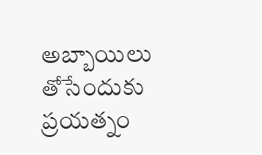అబ్బాయిలు తోసేందుకు ప్రయత్నం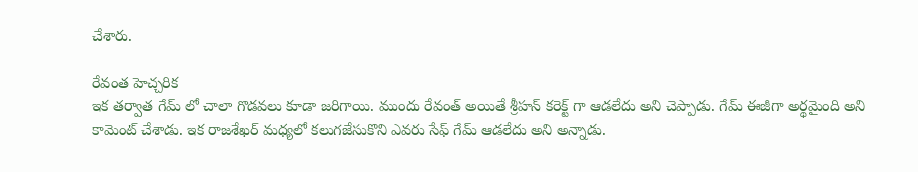చేశారు.

రేవంత హెచ్చరిక
ఇక తర్వాత గేమ్ లో చాలా గొడవలు కూడా జరిగాయి. ముందు రేవంత్ అయితే శ్రీహన్ కరెక్ట్ గా ఆడలేదు అని చెప్పాడు. గేమ్ ఈజీగా అర్థమైంది అని కామెంట్ చేశాడు. ఇక రాజశేఖర్ మధ్యలో కలుగజేసుకొని ఎవరు సేఫ్ గేమ్ ఆడలేదు అని అన్నాడు.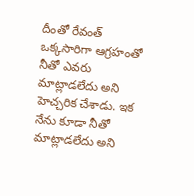దీంతో రేవంత్ ఒక్కసారిగా ఆగ్రహంతో నీతో ఎవరు మాట్లాడలేదు అని హెచ్చరిక చేశాడు. ఇక నేను కూడా నీతో మాట్లాడలేదు అని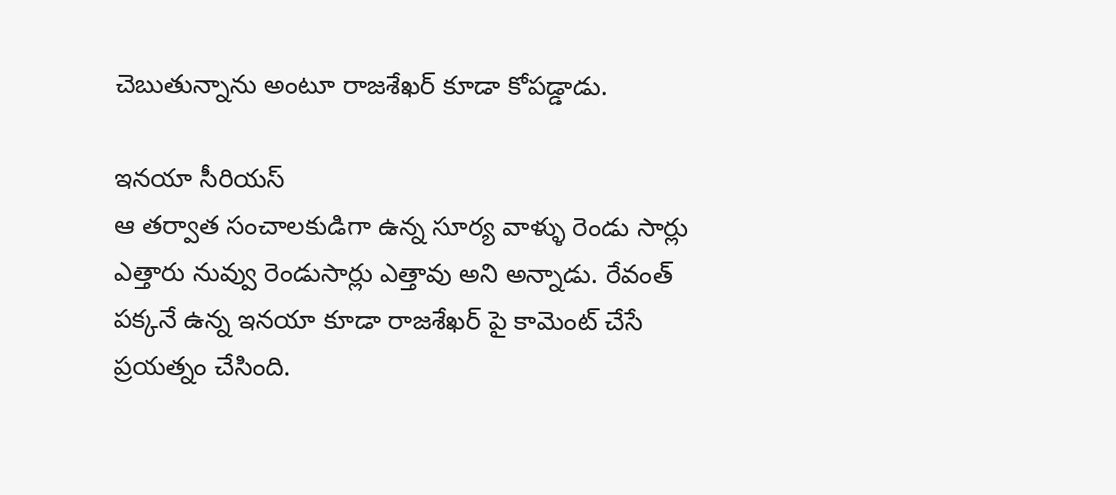చెబుతున్నాను అంటూ రాజశేఖర్ కూడా కోపడ్డాడు.

ఇనయా సీరియస్
ఆ తర్వాత సంచాలకుడిగా ఉన్న సూర్య వాళ్ళు రెండు సార్లు ఎత్తారు నువ్వు రెండుసార్లు ఎత్తావు అని అన్నాడు. రేవంత్ పక్కనే ఉన్న ఇనయా కూడా రాజశేఖర్ పై కామెంట్ చేసే ప్రయత్నం చేసింది.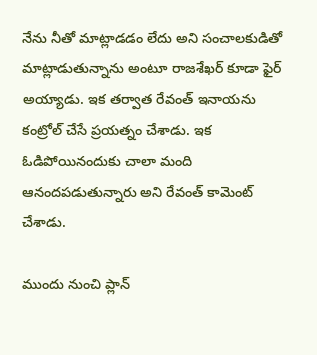నేను నీతో మాట్లాడడం లేదు అని సంచాలకుడితో మాట్లాడుతున్నాను అంటూ రాజశేఖర్ కూడా ఫైర్ అయ్యాడు. ఇక తర్వాత రేవంత్ ఇనాయను కంట్రోల్ చేసే ప్రయత్నం చేశాడు. ఇక ఓడిపోయినందుకు చాలా మంది ఆనందపడుతున్నారు అని రేవంత్ కామెంట్ చేశాడు.

ముందు నుంచి ప్లాన్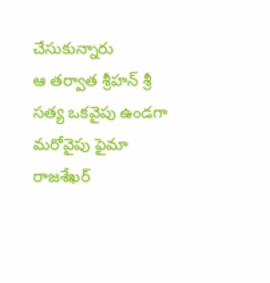చేసుకున్నారు
ఆ తర్వాత శ్రీహన్ శ్రీ సత్య ఒకవైపు ఉండగా మరోవైపు ఫైమా రాజశేఖర్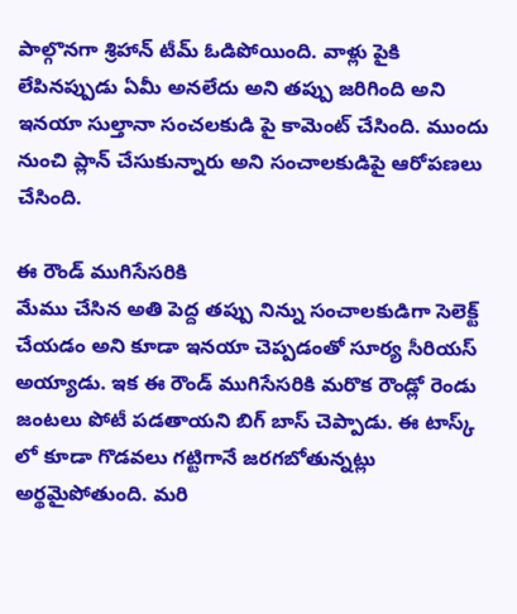పాల్గొనగా శ్రిహాన్ టీమ్ ఓడిపోయింది. వాళ్లు పైకి లేపినప్పుడు ఏమీ అనలేదు అని తప్పు జరిగింది అని ఇనయా సుల్తానా సంచలకుడి పై కామెంట్ చేసింది. ముందు నుంచి ప్లాన్ చేసుకున్నారు అని సంచాలకుడిపై ఆరోపణలు చేసింది.

ఈ రౌండ్ ముగిసేసరికి
మేము చేసిన అతి పెద్ద తప్పు నిన్ను సంచాలకుడిగా సెలెక్ట్ చేయడం అని కూడా ఇనయా చెప్పడంతో సూర్య సీరియస్ అయ్యాడు. ఇక ఈ రౌండ్ ముగిసేసరికి మరొక రౌండ్లో రెండు జంటలు పోటీ పడతాయని బిగ్ బాస్ చెప్పాడు. ఈ టాస్క్ లో కూడా గొడవలు గట్టిగానే జరగబోతున్నట్లు అర్థమైపోతుంది. మరి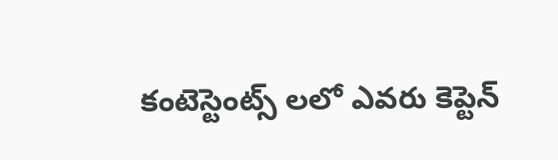కంటెస్టెంట్స్ లలో ఎవరు కెప్టెన్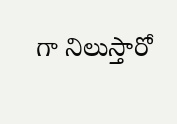గా నిలుస్తారో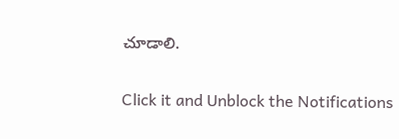చూడాలి.


Click it and Unblock the Notifications